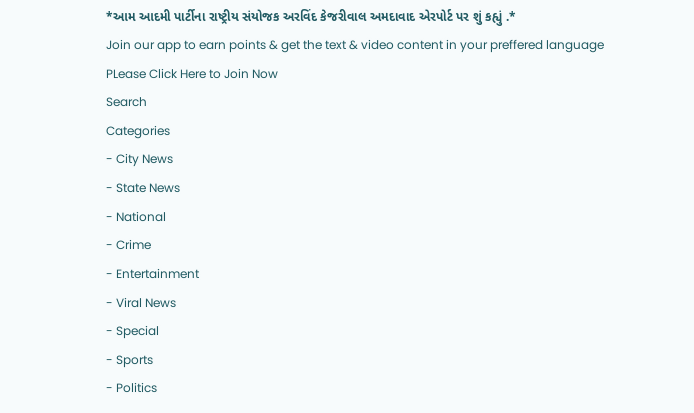*આમ આદમી પાર્ટીના રાષ્ટ્રીય સંયોજક અરવિંદ કેજરીવાલ અમદાવાદ એરપોર્ટ પર શું કહ્યું .*
Join our app to earn points & get the text & video content in your preffered language
PLease Click Here to Join Now
Search
Categories
- City News
- State News
- National
- Crime
- Entertainment
- Viral News
- Special
- Sports
- Politics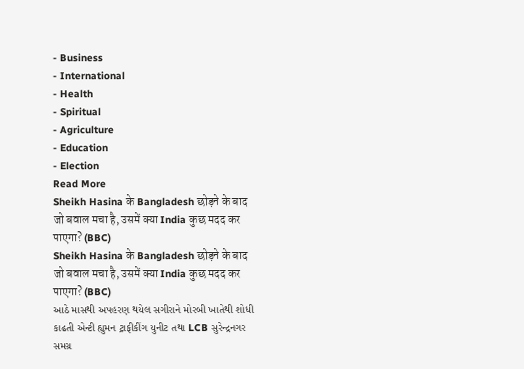- Business
- International
- Health
- Spiritual
- Agriculture
- Education
- Election
Read More
Sheikh Hasina के Bangladesh छोड़ने के बाद जो बवाल मचा है, उसमें क्या India कुछ मदद कर पाएगा? (BBC)
Sheikh Hasina के Bangladesh छोड़ने के बाद जो बवाल मचा है, उसमें क्या India कुछ मदद कर पाएगा? (BBC)
આઠે માસથી અપહરણ થયેલ સગીરાને મોરબી ખાતેથી શોધી કાઢતી એન્ટી હ્યુમન ટ્રાફીકીંગ યુનીટ તથા LCB સુરેન્દ્રનગર
સમગ્ર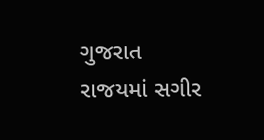ગુજરાત રાજયમાં સગીર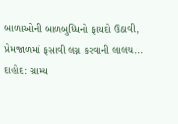બાળાઓની બાળબુધ્ધિનો ફાયદો ઉઠાવી, પ્રેમજાળમાં ફસાવી લગ્ન કરવાની લાલચ...
દાહોદ: ગ્રામ્ય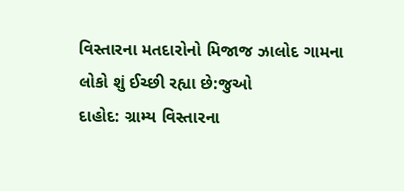વિસ્તારના મતદારોનો મિજાજ ઝાલોદ ગામના લોકો શું ઈચ્છી રહ્યા છે:જુઓ
દાહોદ: ગ્રામ્ય વિસ્તારના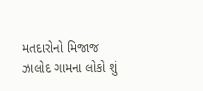મતદારોનો મિજાજ ઝાલોદ ગામના લોકો શું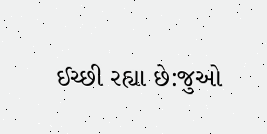ઈચ્છી રહ્યા છે:જુઓ